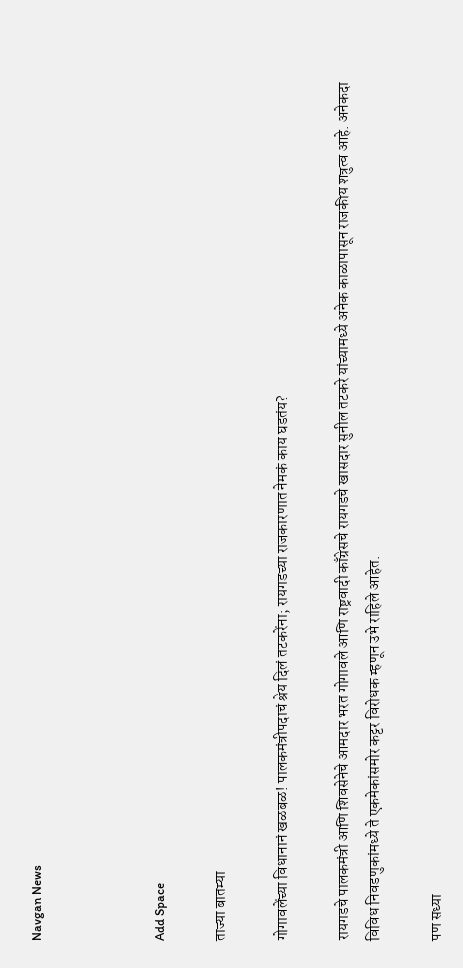Navgan News



Add Space

ताज्या बातम्या

गोगावलेंच्या विधानानं खळबळ! पालकमंत्रीपदाचं श्रेय दिलं तटकरेंना; रायगडच्या राजकारणात नेमकं काय घडतंय?

रायगडचे पालकमंत्री आणि शिवसेनेचे आमदार भरत गोगावले आणि राष्ट्रवादी काँग्रेसचे रायगडचे खासदार सुनील तटकरे यांच्यामध्ये अनेक काळापासून राजकीय शत्रुत्व आहे. अनेकदा विविध निवडणुकांमध्ये ते एकमेकांसमोर कट्टर विरोधक म्हणून उभे राहिले आहेत.

पण सध्या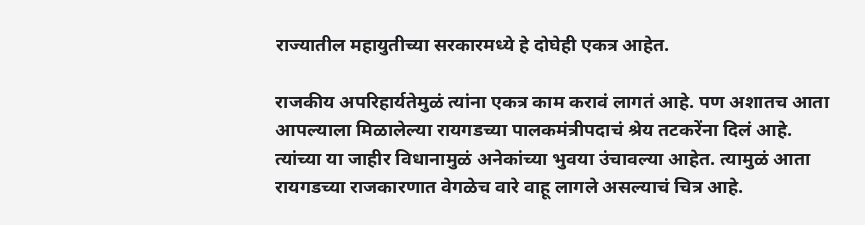राज्यातील महायुतीच्या सरकारमध्ये हे दोघेही एकत्र आहेत.

राजकीय अपरिहार्यतेमुळं त्यांना एकत्र काम करावं लागतं आहे. पण अशातच आता आपल्याला मिळालेल्या रायगडच्या पालकमंत्रीपदाचं श्रेय तटकरेंना दिलं आहे. त्यांच्या या जाहीर विधानामुळं अनेकांच्या भुवया उंचावल्या आहेत. त्यामुळं आता रायगडच्या राजकारणात वेगळेच वारे वाहू लागले असल्याचं चित्र आहे.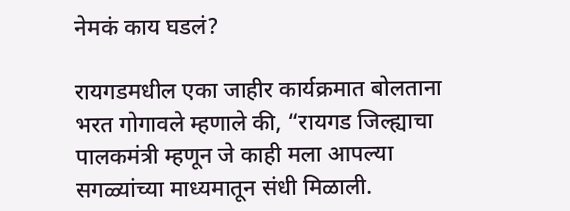नेमकं काय घडलं?

रायगडमधील एका जाहीर कार्यक्रमात बोलताना भरत गोगावले म्हणाले की, “रायगड जिल्ह्याचा पालकमंत्री म्हणून जे काही मला आपल्या सगळ्यांच्या माध्यमातून संधी मिळाली.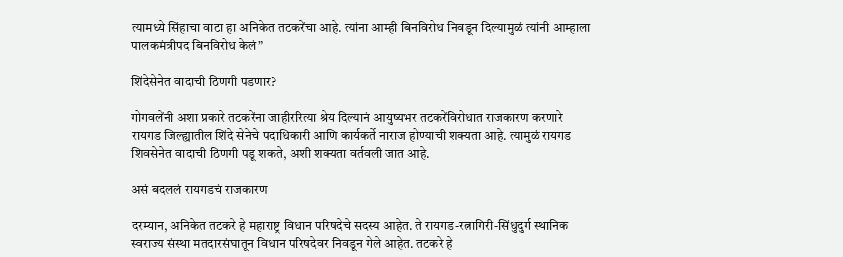त्यामध्ये सिंहाचा वाटा हा अनिकेत तटकरेंचा आहे. त्यांना आम्ही बिनविरोध निवडून दिल्यामुळं त्यांनी आम्हाला पालकमंत्रीपद बिनविरोध केलं”

शिंदेसेनेत वादाची ठिणगी पडणार?

गोगवलेंनी अशा प्रकारे तटकरेंना जाहीररित्या श्रेय दिल्यानं आयुष्यभर तटकरेंविरोधात राजकारण करणारे रायगड जिल्ह्यातील शिंदे सेनेचे पदाधिकारी आणि कार्यकर्ते नाराज होण्याची शक्यता आहे. त्यामुळं रायगड शिवसेनेत वादाची ठिणगी पडू शकते, अशी शक्यता वर्तवली जात आहे.

असं बदललं रायगडचं राजकारण

दरम्यान, अनिकेत तटकरे हे महाराष्ट्र विधान परिषदेचे सदस्य आहेत. ते रायगड-रत्नागिरी-सिंधुदुर्ग स्थानिक स्वराज्य संस्था मतदारसंघातून विधान परिषदेवर निवडून गेले आहेत. तटकरे हे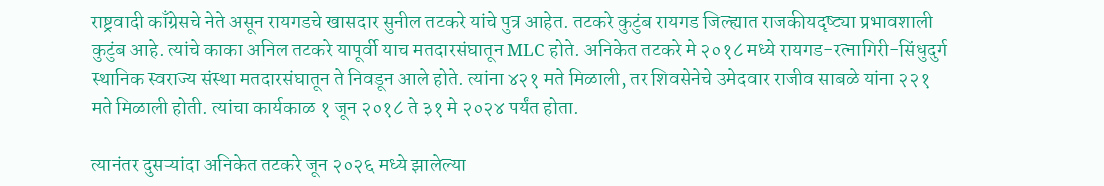राष्ट्रवादी काँग्रेसचे नेते असून रायगडचे खासदार सुनील तटकरे यांचे पुत्र आहेत. तटकरे कुटुंब रायगड जिल्ह्यात राजकीयदृष्ट्या प्रभावशाली कुटुंब आहे. त्यांचे काका अनिल तटकरे यापूर्वी याच मतदारसंघातून MLC होते. अनिकेत तटकरे मे २०१८ मध्ये रायगड-रत्नागिरी-सिंधुदुर्ग स्थानिक स्वराज्य संस्था मतदारसंघातून ते निवडून आले होते. त्यांना ४२१ मते मिळाली, तर शिवसेनेचे उमेदवार राजीव साबळे यांना २२१ मते मिळाली होती. त्यांचा कार्यकाळ १ जून २०१८ ते ३१ मे २०२४ पर्यंत होता.

त्यानंतर दुसऱ्यांदा अनिकेत तटकरे जून २०२६ मध्ये झालेल्या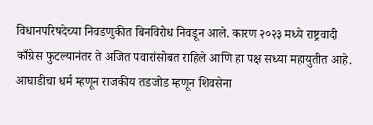विधानपरिषदेच्या निवडणुकीत बिनविरोध निवडून आले. कारण २०२३ मध्ये राष्ट्रवादी काँग्रेस फुटल्यानंतर ते अजित पवारांसोबत राहिले आणि हा पक्ष सध्या महायुतीत आहे. आघाडीचा धर्म म्हणून राजकीय तडजोड म्हणून शिवसेना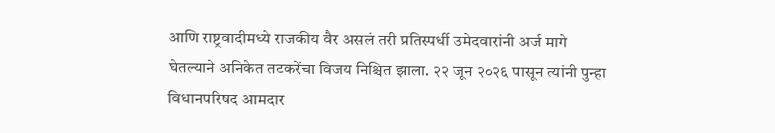आणि राष्ट्रवादीमध्ये राजकीय वैर असलं तरी प्रतिस्पर्धी उमेदवारांनी अर्ज मागे घेतल्याने अनिकेत तटकरेंचा विजय निश्चित झाला. २२ जून २०२६ पासून त्यांनी पुन्हा विधानपरिषद आमदार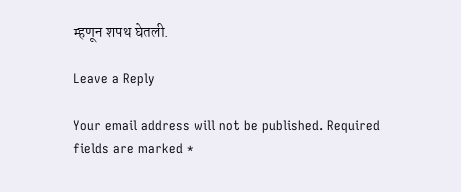म्हणून शपथ घेतली.

Leave a Reply

Your email address will not be published. Required fields are marked *